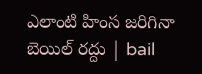ఎలాంటి హింస జరిగినా బెయిల్ రద్దు | bail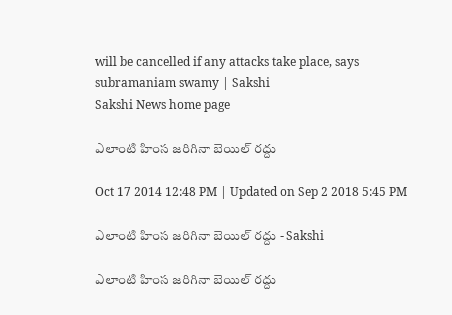will be cancelled if any attacks take place, says subramaniam swamy | Sakshi
Sakshi News home page

ఎలాంటి హింస జరిగినా బెయిల్ రద్దు

Oct 17 2014 12:48 PM | Updated on Sep 2 2018 5:45 PM

ఎలాంటి హింస జరిగినా బెయిల్ రద్దు - Sakshi

ఎలాంటి హింస జరిగినా బెయిల్ రద్దు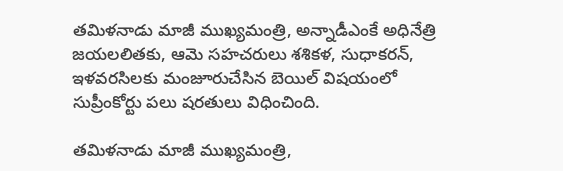తమిళనాడు మాజీ ముఖ్యమంత్రి, అన్నాడీఎంకే అధినేత్రి జయలలితకు, ఆమె సహచరులు శశికళ, సుధాకరన్, ఇళవరసిలకు మంజూరుచేసిన బెయిల్ విషయంలో సుప్రీంకోర్టు పలు షరతులు విధించింది.

తమిళనాడు మాజీ ముఖ్యమంత్రి,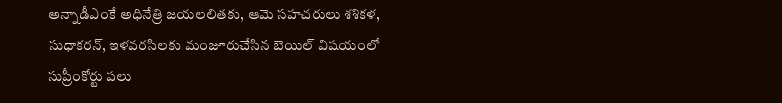అన్నాడీఎంకే అధినేత్రి జయలలితకు, ఆమె సహచరులు శశికళ, సుధాకరన్, ఇళవరసిలకు మంజూరుచేసిన బెయిల్ విషయంలో సుప్రీంకోర్టు పలు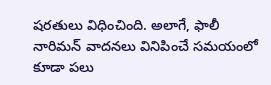షరతులు విధించింది. అలాగే, ఫాలీ నారిమన్ వాదనలు వినిపించే సమయంలో కూడా పలు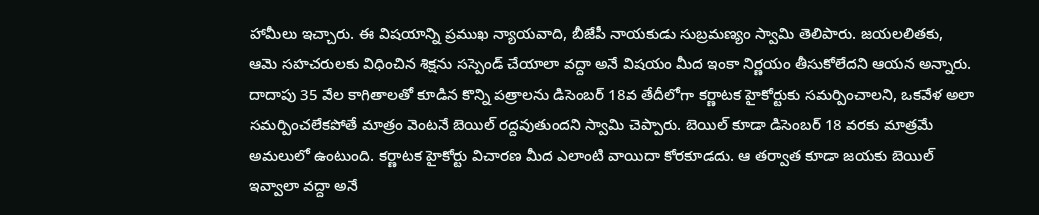హామీలు ఇచ్చారు. ఈ విషయాన్ని ప్రముఖ న్యాయవాది, బీజేపీ నాయకుడు సుబ్రమణ్యం స్వామి తెలిపారు. జయలలితకు, ఆమె సహచరులకు విధించిన శిక్షను సస్పెండ్ చేయాలా వద్దా అనే విషయం మీద ఇంకా నిర్ణయం తీసుకోలేదని ఆయన అన్నారు. దాదాపు 35 వేల కాగితాలతో కూడిన కొన్ని పత్రాలను డిసెంబర్ 18వ తేదీలోగా కర్ణాటక హైకోర్టుకు సమర్పించాలని, ఒకవేళ అలా సమర్పించలేకపోతే మాత్రం వెంటనే బెయిల్ రద్దవుతుందని స్వామి చెప్పారు. బెయిల్ కూడా డిసెంబర్ 18 వరకు మాత్రమే అమలులో ఉంటుంది. కర్ణాటక హైకోర్టు విచారణ మీద ఎలాంటి వాయిదా కోరకూడదు. ఆ తర్వాత కూడా జయకు బెయిల్ ఇవ్వాలా వద్దా అనే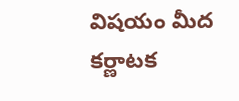విషయం మీద కర్ణాటక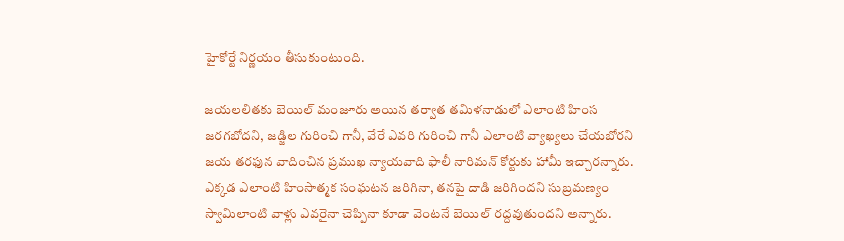హైకోర్టే నిర్ణయం తీసుకుంటుంది.

జయలలితకు బెయిల్ మంజూరు అయిన తర్వాత తమిళనాడులో ఎలాంటి హింస జరగబోదని, జడ్జిల గురించి గానీ, వేరే ఎవరి గురించి గానీ ఎలాంటి వ్యాఖ్యలు చేయబోరని జయ తరఫున వాదించిన ప్రముఖ న్యాయవాది ఫాలీ నారిమన్ కోర్టుకు హామీ ఇచ్చారన్నారు. ఎక్కడ ఎలాంటి హింసాత్మక సంఘటన జరిగినా, తనపై దాడి జరిగిందని సుబ్రమణ్యం స్వామిలాంటి వాళ్లు ఎవరైనా చెప్పినా కూడా వెంటనే బెయిల్ రద్దవుతుందని అన్నారు.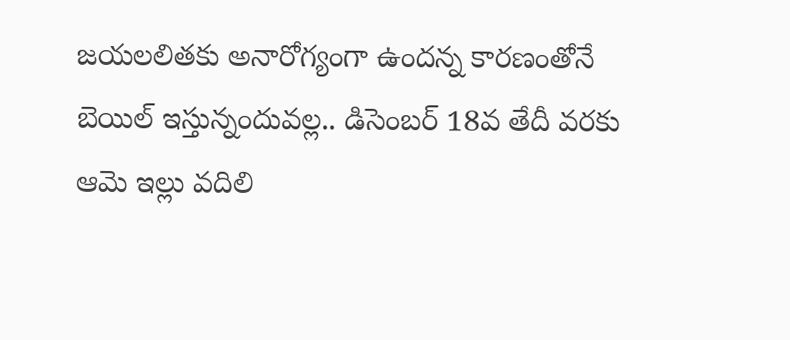జయలలితకు అనారోగ్యంగా ఉందన్న కారణంతోనే బెయిల్ ఇస్తున్నందువల్ల.. డిసెంబర్ 18వ తేదీ వరకు ఆమె ఇల్లు వదిలి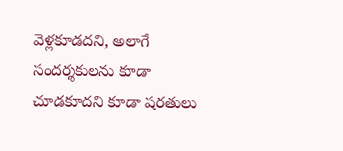వెళ్లకూడదని, అలాగే సందర్శకులను కూడా చూడకూదని కూడా షరతులు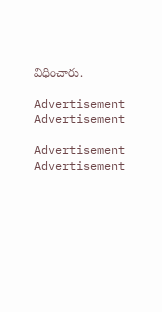విధించారు.

Advertisement
Advertisement

Advertisement
Advertisement